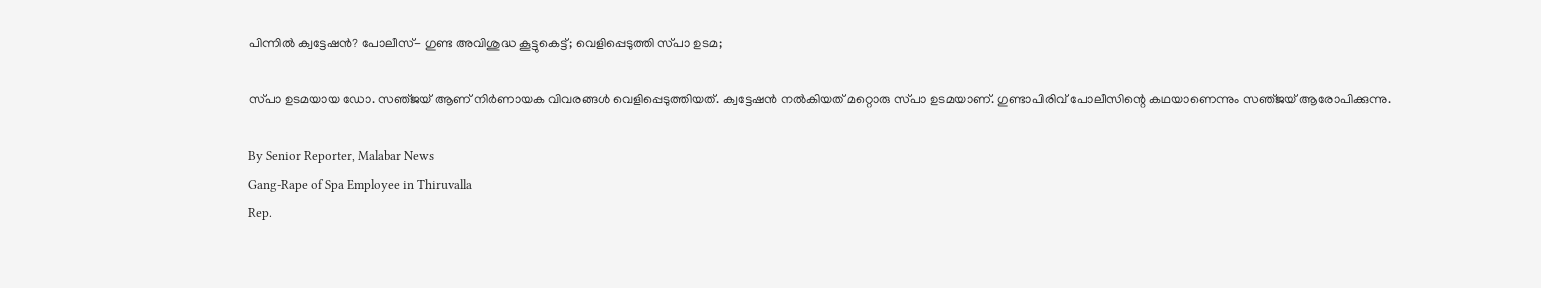പിന്നിൽ ക്വട്ടേഷൻ? പോലീസ്- ഗുണ്ട അവിശുദ്ധ കൂട്ടുകെട്ട്; വെളിപ്പെടുത്തി സ്‌പാ ഉടമ;

സ്‌പാ ഉടമയായ ഡോ. സഞ്‌ജയ്‌ ആണ് നിർണായക വിവരങ്ങൾ വെളിപ്പെടുത്തിയത്. ക്വട്ടേഷൻ നൽകിയത് മറ്റൊരു സ്‌പാ ഉടമയാണ്. ഗുണ്ടാപിരിവ് പോലീസിന്റെ കഥയാണെന്നും സഞ്‌ജയ്‌ ആരോപിക്കുന്നു.

By Senior Reporter, Malabar News
Gang-Rape of Spa Employee in Thiruvalla
Rep.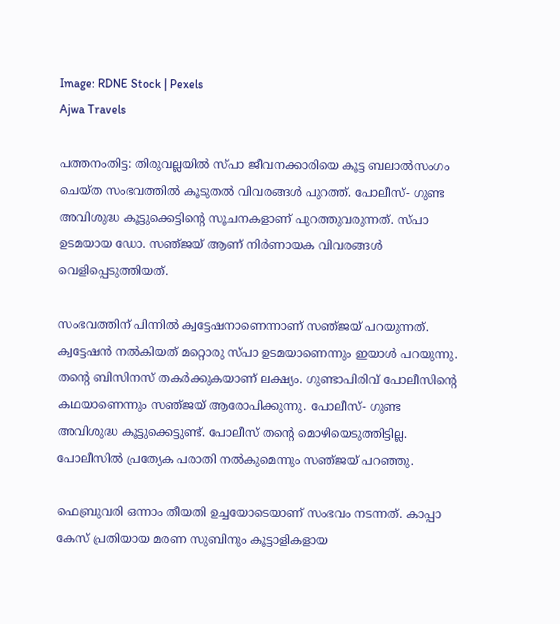Image: RDNE Stock | Pexels
Ajwa Travels

പത്തനംതിട്ട: തിരുവല്ലയിൽ സ്‌പാ ജീവനക്കാരിയെ കൂട്ട ബലാൽസംഗം ചെയ്‌ത സംഭവത്തിൽ കൂടുതൽ വിവരങ്ങൾ പുറത്ത്. പോലീസ്- ഗുണ്ട അവിശുദ്ധ കൂട്ടുക്കെട്ടിന്റെ സൂചനകളാണ് പുറത്തുവരുന്നത്. സ്‌പാ ഉടമയായ ഡോ. സഞ്‌ജയ്‌ ആണ് നിർണായക വിവരങ്ങൾ വെളിപ്പെടുത്തിയത്.

സംഭവത്തിന് പിന്നിൽ ക്വട്ടേഷനാണെന്നാണ് സഞ്‌ജയ്‌ പറയുന്നത്. ക്വട്ടേഷൻ നൽകിയത് മറ്റൊരു സ്‌പാ ഉടമയാണെന്നും ഇയാൾ പറയുന്നു. തന്റെ ബിസിനസ് തകർക്കുകയാണ് ലക്ഷ്യം. ഗുണ്ടാപിരിവ് പോലീസിന്റെ കഥയാണെന്നും സഞ്‌ജയ്‌ ആരോപിക്കുന്നു. പോലീസ്- ഗുണ്ട അവിശുദ്ധ കൂട്ടുക്കെട്ടുണ്ട്. പോലീസ് തന്റെ മൊഴിയെടുത്തിട്ടില്ല. പോലീസിൽ പ്രത്യേക പരാതി നൽകുമെന്നും സഞ്‌ജയ്‌ പറഞ്ഞു.

ഫെബ്രുവരി ഒന്നാം തീയതി ഉച്ചയോടെയാണ് സംഭവം നടന്നത്. കാപ്പാ കേസ് പ്രതിയായ മരണ സുബിനും കൂട്ടാളികളായ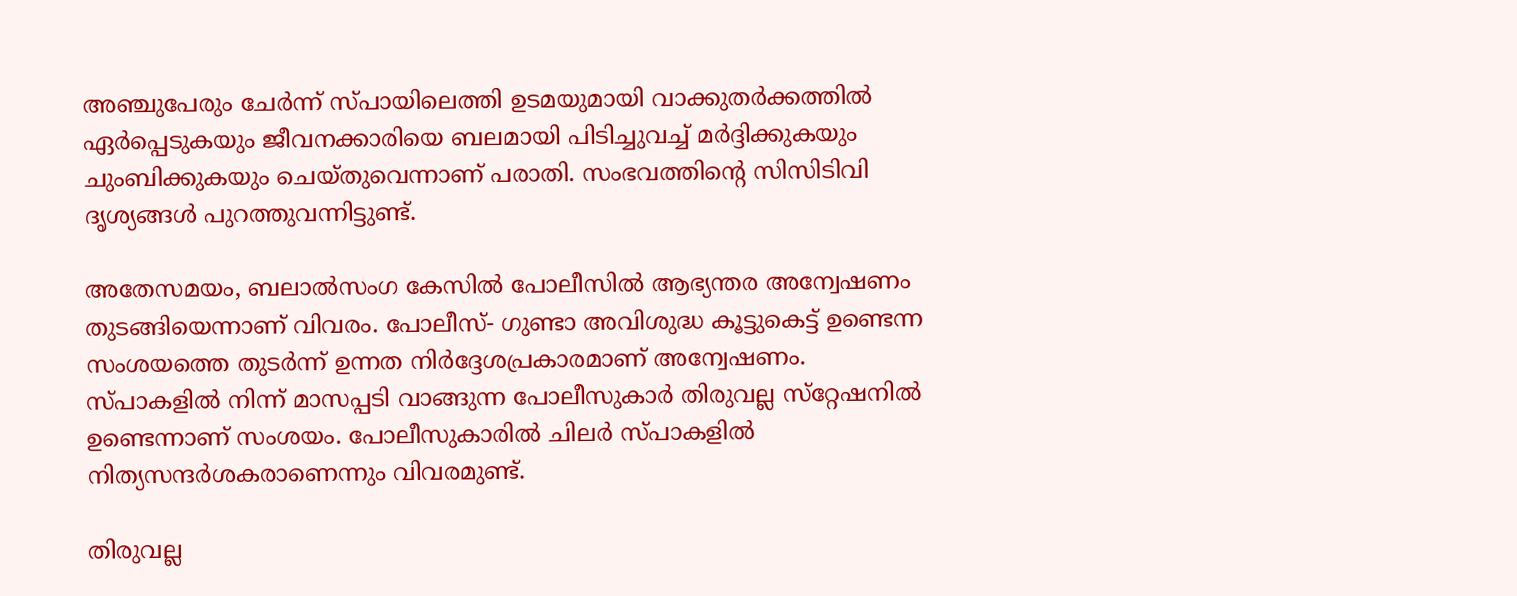അഞ്ചുപേരും ചേർന്ന് സ്‌പായിലെത്തി ഉടമയുമായി വാക്കുതർക്കത്തിൽ ഏർപ്പെടുകയും ജീവനക്കാരിയെ ബലമായി പിടിച്ചുവച്ച് മർദ്ദിക്കുകയും ചുംബിക്കുകയും ചെയ്‌തുവെന്നാണ് പരാതി. സംഭവത്തിന്റെ സിസിടിവി ദൃശ്യങ്ങൾ പുറത്തുവന്നിട്ടുണ്ട്.

അതേസമയം, ബലാൽസംഗ കേസിൽ പോലീസിൽ ആഭ്യന്തര അന്വേഷണം തുടങ്ങിയെന്നാണ് വിവരം. പോലീസ്- ഗുണ്ടാ അവിശുദ്ധ കൂട്ടുകെട്ട് ഉണ്ടെന്ന സംശയത്തെ തുടർന്ന് ഉന്നത നിർദ്ദേശപ്രകാരമാണ് അന്വേഷണം. സ്‌പാകളിൽ നിന്ന് മാസപ്പടി വാങ്ങുന്ന പോലീസുകാർ തിരുവല്ല സ്‌റ്റേഷനിൽ ഉണ്ടെന്നാണ് സംശയം. പോലീസുകാരിൽ ചിലർ സ്‌പാകളിൽ നിത്യസന്ദർശകരാണെന്നും വിവരമുണ്ട്.

തിരുവല്ല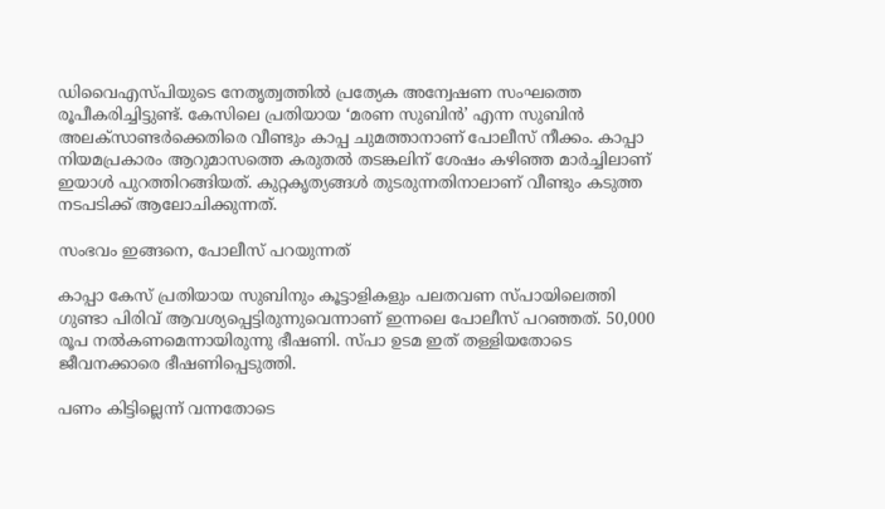ഡിവൈഎസ്‌പിയുടെ നേതൃത്വത്തിൽ പ്രത്യേക അന്വേഷണ സംഘത്തെ രൂപീകരിച്ചിട്ടുണ്ട്. കേസിലെ പ്രതിയായ ‘മരണ സുബിൻ’ എന്ന സുബിൻ അലക്‌സാണ്ടർക്കെതിരെ വീണ്ടും കാപ്പ ചുമത്താനാണ് പോലീസ് നീക്കം. കാപ്പാ നിയമപ്രകാരം ആറുമാസത്തെ കരുതൽ തടങ്കലിന് ശേഷം കഴിഞ്ഞ മാർച്ചിലാണ് ഇയാൾ പുറത്തിറങ്ങിയത്. കുറ്റകൃത്യങ്ങൾ തുടരുന്നതിനാലാണ് വീണ്ടും കടുത്ത നടപടിക്ക് ആലോചിക്കുന്നത്.

സംഭവം ഇങ്ങനെ, പോലീസ് പറയുന്നത്

കാപ്പാ കേസ് പ്രതിയായ സുബിനും കൂട്ടാളികളും പലതവണ സ്‌പായിലെത്തി ഗുണ്ടാ പിരിവ് ആവശ്യപ്പെട്ടിരുന്നുവെന്നാണ് ഇന്നലെ പോലീസ് പറഞ്ഞത്. 50,000 രൂപ നൽകണമെന്നായിരുന്നു ഭീഷണി. സ്‌പാ ഉടമ ഇത് തള്ളിയതോടെ ജീവനക്കാരെ ഭീഷണിപ്പെടുത്തി.

പണം കിട്ടില്ലെന്ന് വന്നതോടെ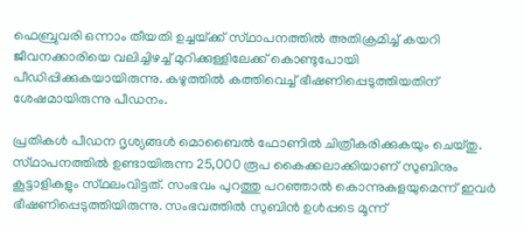ഫെബ്രുവരി ഒന്നാം തീയതി ഉച്ചയ്‌ക്ക് സ്‌ഥാപനത്തിൽ അതിക്രമിച്ച് കയറി ജീവനക്കാരിയെ വലിച്ചിഴച്ച് മുറിക്കുള്ളിലേക്ക് കൊണ്ടുപോയി പീഡിപ്പിക്കുകയായിരുന്നു. കഴുത്തിൽ കത്തിവെച്ച് ഭീഷണിപ്പെടുത്തിയതിന് ശേഷമായിരുന്നു പീഡനം.

പ്രതികൾ പീഡന ദൃശ്യങ്ങൾ മൊബൈൽ ഫോണിൽ ചിത്രീകരിക്കുകയും ചെയ്‌തു. സ്‌ഥാപനത്തിൽ ഉണ്ടായിരുന്ന 25,000 രൂപ കൈക്കലാക്കിയാണ് സുബിനും കൂട്ടാളികളും സ്‌ഥലംവിട്ടത്. സംഭവം പുറത്തു പറഞ്ഞാൽ കൊന്നുകളയുമെന്ന് ഇവർ ഭീഷണിപ്പെടുത്തിയിരുന്നു. സംഭവത്തിൽ സുബിൻ ഉൾപ്പടെ മൂന്ന്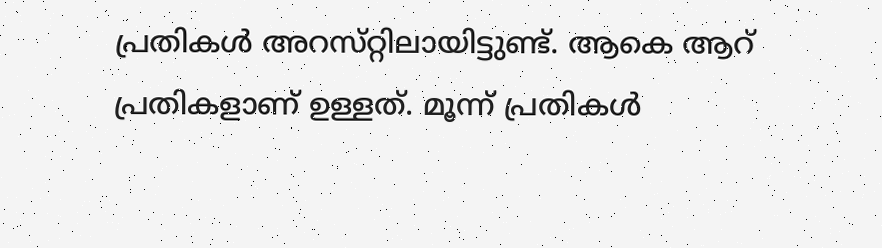പ്രതികൾ അറസ്‌റ്റിലായിട്ടുണ്ട്. ആകെ ആറ് പ്രതികളാണ് ഉള്ളത്. മൂന്ന് പ്രതികൾ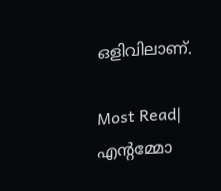ഒളിവിലാണ്.

Most Read| എന്റമ്മോ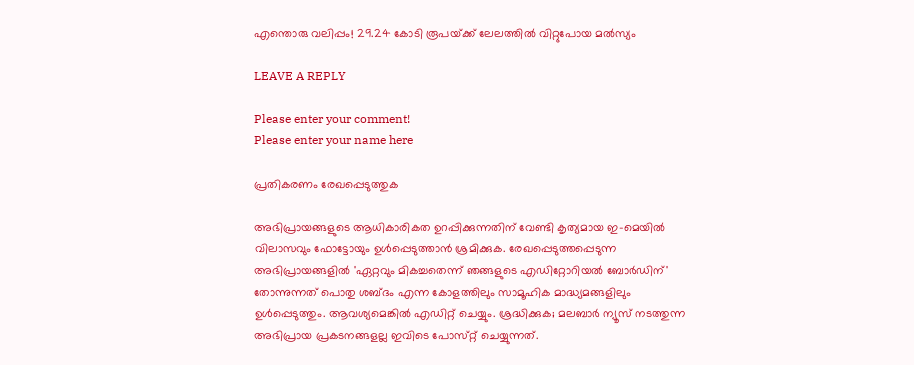എന്തൊരു വലിപ്പം! 29.24 കോടി രൂപയ്‌ക്ക് ലേലത്തിൽ വിറ്റുപോയ മൽസ്യം

LEAVE A REPLY

Please enter your comment!
Please enter your name here

പ്രതികരണം രേഖപ്പെടുത്തുക

അഭിപ്രായങ്ങളുടെ ആധികാരികത ഉറപ്പിക്കുന്നതിന് വേണ്ടി കൃത്യമായ ഇ-മെയിൽ വിലാസവും ഫോട്ടോയും ഉൾപ്പെടുത്താൻ ശ്രമിക്കുക. രേഖപ്പെടുത്തപ്പെടുന്ന അഭിപ്രായങ്ങളിൽ 'ഏറ്റവും മികച്ചതെന്ന് ഞങ്ങളുടെ എഡിറ്റോറിയൽ ബോർഡിന്' തോന്നുന്നത് പൊതു ശബ്‌ദം എന്ന കോളത്തിലും സാമൂഹിക മാദ്ധ്യമങ്ങളിലും ഉൾപ്പെടുത്തും. ആവശ്യമെങ്കിൽ എഡിറ്റ് ചെയ്യും. ശ്രദ്ധിക്കുക; മലബാർ ന്യൂസ് നടത്തുന്ന അഭിപ്രായ പ്രകടനങ്ങളല്ല ഇവിടെ പോസ്‌റ്റ് ചെയ്യുന്നത്.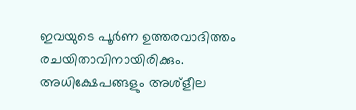ഇവയുടെ പൂർണ ഉത്തരവാദിത്തം രചയിതാവിനായിരിക്കും. അധിക്ഷേപങ്ങളും അശ്‌ളീല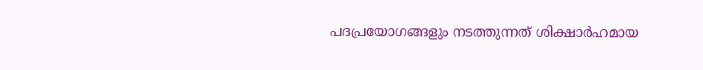പദപ്രയോഗങ്ങളും നടത്തുന്നത് ശിക്ഷാർഹമായ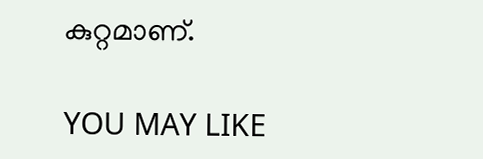കുറ്റമാണ്.

YOU MAY LIKE